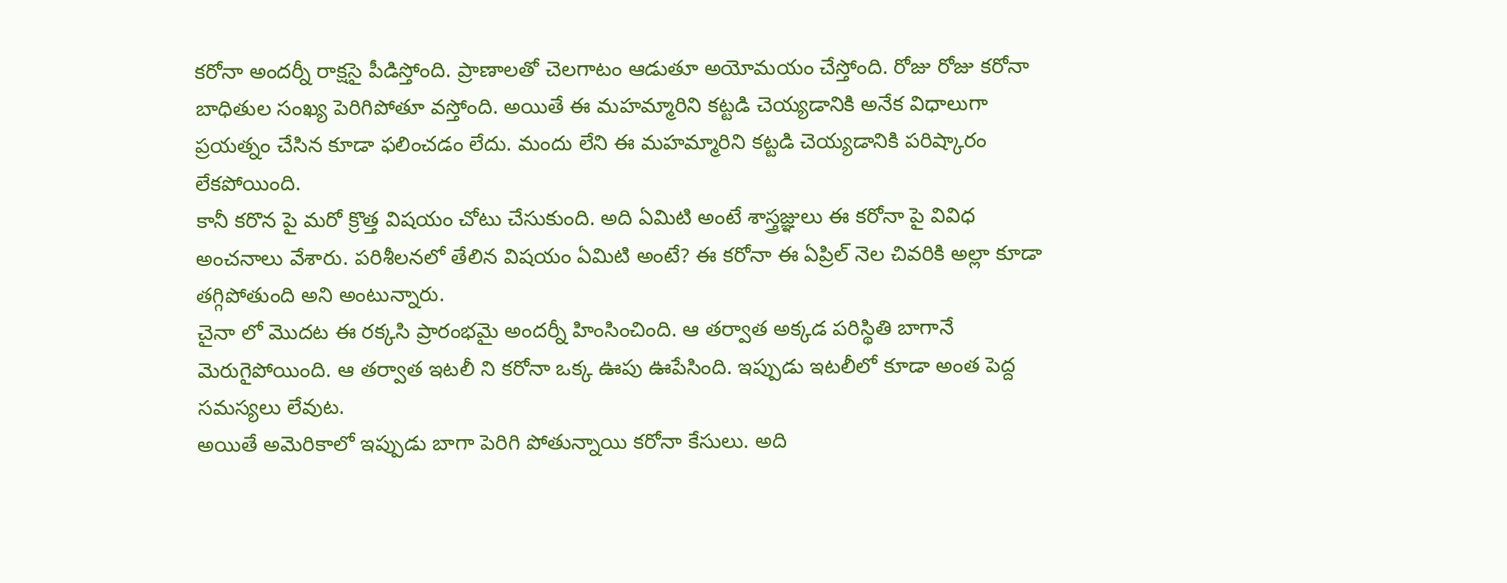కరోనా అందర్నీ రాక్షసై పీడిస్తోంది. ప్రాణాలతో చెలగాటం ఆడుతూ అయోమయం చేస్తోంది. రోజు రోజు కరోనా బాధితుల సంఖ్య పెరిగిపోతూ వస్తోంది. అయితే ఈ మహమ్మారిని కట్టడి చెయ్యడానికి అనేక విధాలుగా ప్రయత్నం చేసిన కూడా ఫలించడం లేదు. మందు లేని ఈ మహమ్మారిని కట్టడి చెయ్యడానికి పరిష్కారం లేకపోయింది.
కానీ కరొన పై మరో క్రొత్త విషయం చోటు చేసుకుంది. అది ఏమిటి అంటే శాస్త్రజ్ఞులు ఈ కరోనా పై వివిధ అంచనాలు వేశారు. పరిశీలనలో తేలిన విషయం ఏమిటి అంటే? ఈ కరోనా ఈ ఏప్రిల్ నెల చివరికి అల్లా కూడా తగ్గిపోతుంది అని అంటున్నారు.
చైనా లో మొదట ఈ రక్కసి ప్రారంభమై అందర్నీ హింసించింది. ఆ తర్వాత అక్కడ పరిస్థితి బాగానే మెరుగైపోయింది. ఆ తర్వాత ఇటలీ ని కరోనా ఒక్క ఊపు ఊపేసింది. ఇప్పుడు ఇటలీలో కూడా అంత పెద్ద సమస్యలు లేవుట.
అయితే అమెరికాలో ఇప్పుడు బాగా పెరిగి పోతున్నాయి కరోనా కేసులు. అది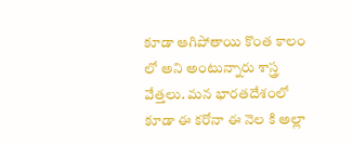కూడా ఆగిపోతాయి కొంత కాలం లో అని అంటున్నారు శాస్త్ర వేత్తలు. మన భారతదేశంలో కూడా ఈ కరోనా ఈ నెల కి అల్లా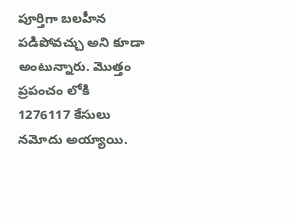పూర్తిగా బలహీన పడిపోవచ్చు అని కూడా అంటున్నారు. మొత్తం ప్రపంచం లోకి 1276117 కేసులు నమోదు అయ్యాయి.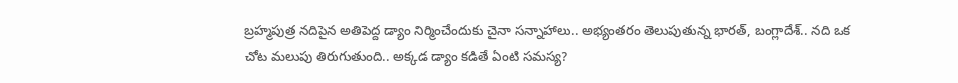బ్రహ్మపుత్ర నదిపైన అతిపెద్ద డ్యాం నిర్మించేందుకు చైనా సన్నాహాలు.. అభ్యంతరం తెలుపుతున్న భారత్, బంగ్లాదేశ్.. నది ఒక చోట మలుపు తిరుగుతుంది.. అక్కడ డ్యాం కడితే ఏంటి సమస్య?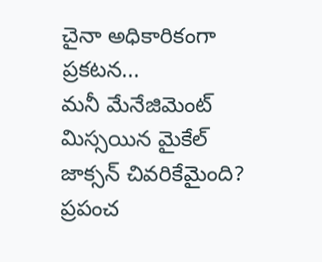చైనా అధికారికంగా ప్రకటన...
మనీ మేనేజిమెంట్ మిస్సయిన మైకేల్ జాక్సన్ చివరికేమైంది? ప్రపంచ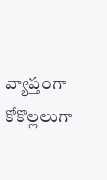వ్యాప్తంగా కోకొల్లలుగా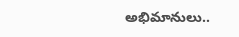అభిమానులు..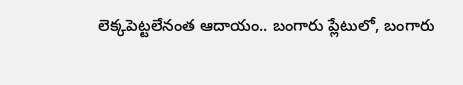లెక్కపెట్టలేనంత ఆదాయం.. బంగారు ప్లేటులో, బంగారు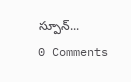స్పూన్...
0 Comments